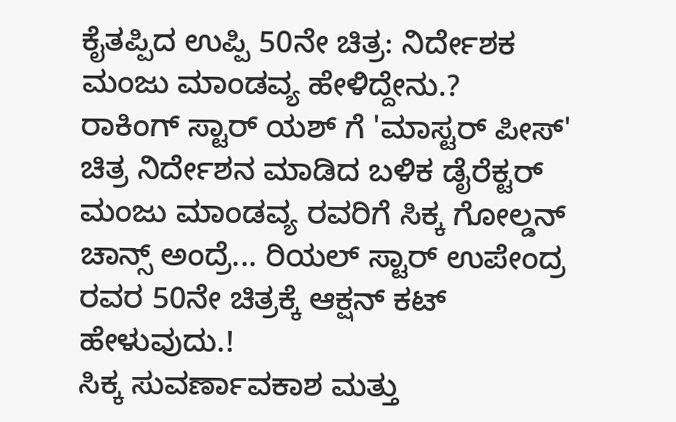ಕೈತಪ್ಪಿದ ಉಪ್ಪಿ 50ನೇ ಚಿತ್ರ: ನಿರ್ದೇಶಕ ಮಂಜು ಮಾಂಡವ್ಯ ಹೇಳಿದ್ದೇನು.?
ರಾಕಿಂಗ್ ಸ್ಟಾರ್ ಯಶ್ ಗೆ 'ಮಾಸ್ಟರ್ ಪೀಸ್' ಚಿತ್ರ ನಿರ್ದೇಶನ ಮಾಡಿದ ಬಳಿಕ ಡೈರೆಕ್ಟರ್ ಮಂಜು ಮಾಂಡವ್ಯ ರವರಿಗೆ ಸಿಕ್ಕ ಗೋಲ್ಡನ್ ಚಾನ್ಸ್ ಅಂದ್ರೆ... ರಿಯಲ್ ಸ್ಟಾರ್ ಉಪೇಂದ್ರ ರವರ 50ನೇ ಚಿತ್ರಕ್ಕೆ ಆಕ್ಷನ್ ಕಟ್ ಹೇಳುವುದು.!
ಸಿಕ್ಕ ಸುವರ್ಣಾವಕಾಶ ಮತ್ತು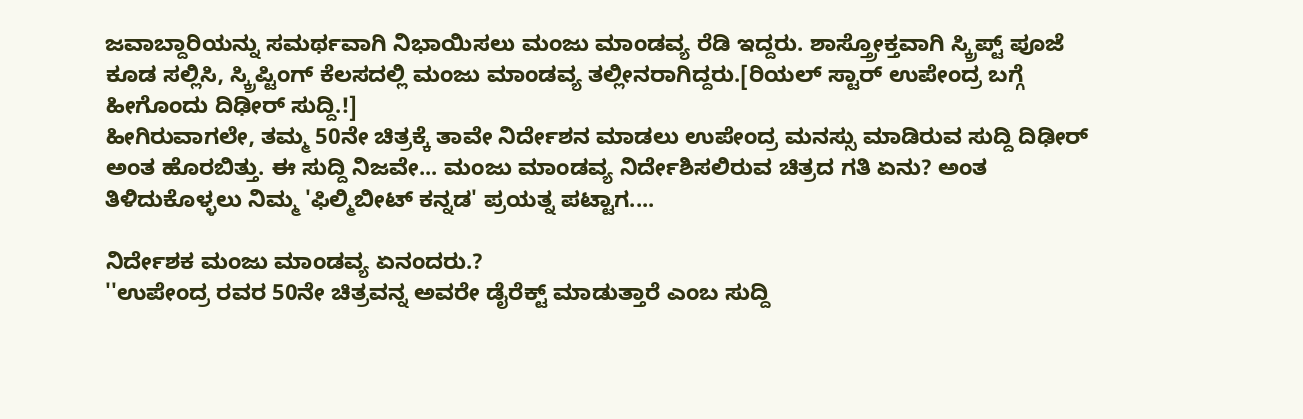ಜವಾಬ್ದಾರಿಯನ್ನು ಸಮರ್ಥವಾಗಿ ನಿಭಾಯಿಸಲು ಮಂಜು ಮಾಂಡವ್ಯ ರೆಡಿ ಇದ್ದರು. ಶಾಸ್ತ್ರೋಕ್ತವಾಗಿ ಸ್ಕ್ರಿಪ್ಟ್ ಪೂಜೆ ಕೂಡ ಸಲ್ಲಿಸಿ, ಸ್ಕ್ರಿಪ್ಟಿಂಗ್ ಕೆಲಸದಲ್ಲಿ ಮಂಜು ಮಾಂಡವ್ಯ ತಲ್ಲೀನರಾಗಿದ್ದರು.[ರಿಯಲ್ ಸ್ಟಾರ್ ಉಪೇಂದ್ರ ಬಗ್ಗೆ ಹೀಗೊಂದು ದಿಢೀರ್ ಸುದ್ದಿ.!]
ಹೀಗಿರುವಾಗಲೇ, ತಮ್ಮ 50ನೇ ಚಿತ್ರಕ್ಕೆ ತಾವೇ ನಿರ್ದೇಶನ ಮಾಡಲು ಉಪೇಂದ್ರ ಮನಸ್ಸು ಮಾಡಿರುವ ಸುದ್ದಿ ದಿಢೀರ್ ಅಂತ ಹೊರಬಿತ್ತು. ಈ ಸುದ್ದಿ ನಿಜವೇ... ಮಂಜು ಮಾಂಡವ್ಯ ನಿರ್ದೇಶಿಸಲಿರುವ ಚಿತ್ರದ ಗತಿ ಏನು? ಅಂತ ತಿಳಿದುಕೊಳ್ಳಲು ನಿಮ್ಮ 'ಫಿಲ್ಮಿಬೀಟ್ ಕನ್ನಡ' ಪ್ರಯತ್ನ ಪಟ್ಟಾಗ....

ನಿರ್ದೇಶಕ ಮಂಜು ಮಾಂಡವ್ಯ ಏನಂದರು.?
''ಉಪೇಂದ್ರ ರವರ 50ನೇ ಚಿತ್ರವನ್ನ ಅವರೇ ಡೈರೆಕ್ಟ್ ಮಾಡುತ್ತಾರೆ ಎಂಬ ಸುದ್ದಿ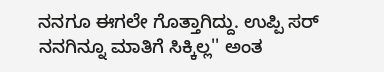ನನಗೂ ಈಗಲೇ ಗೊತ್ತಾಗಿದ್ದು. ಉಪ್ಪಿ ಸರ್ ನನಗಿನ್ನೂ ಮಾತಿಗೆ ಸಿಕ್ಕಿಲ್ಲ'' ಅಂತ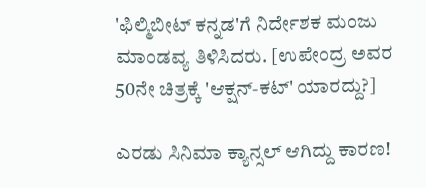'ಫಿಲ್ಮಿಬೀಟ್ ಕನ್ನಡ'ಗೆ ನಿರ್ದೇಶಕ ಮಂಜು ಮಾಂಡವ್ಯ ತಿಳಿಸಿದರು. [ಉಪೇಂದ್ರ ಅವರ 50ನೇ ಚಿತ್ರಕ್ಕೆ 'ಆಕ್ಷನ್-ಕಟ್' ಯಾರದ್ದು?]

ಎರಡು ಸಿನಿಮಾ ಕ್ಯಾನ್ಸಲ್ ಆಗಿದ್ದು ಕಾರಣ!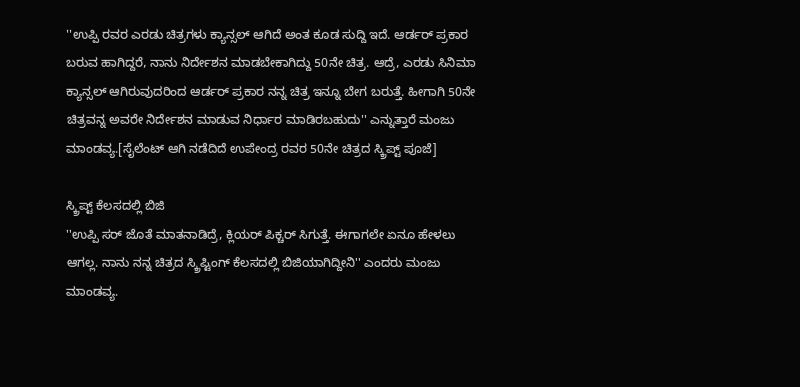''ಉಪ್ಪಿ ರವರ ಎರಡು ಚಿತ್ರಗಳು ಕ್ಯಾನ್ಸಲ್ ಆಗಿದೆ ಅಂತ ಕೂಡ ಸುದ್ದಿ ಇದೆ. ಆರ್ಡರ್ ಪ್ರಕಾರ ಬರುವ ಹಾಗಿದ್ದರೆ, ನಾನು ನಿರ್ದೇಶನ ಮಾಡಬೇಕಾಗಿದ್ದು 50ನೇ ಚಿತ್ರ. ಆದ್ರೆ, ಎರಡು ಸಿನಿಮಾ ಕ್ಯಾನ್ಸಲ್ ಆಗಿರುವುದರಿಂದ ಆರ್ಡರ್ ಪ್ರಕಾರ ನನ್ನ ಚಿತ್ರ ಇನ್ನೂ ಬೇಗ ಬರುತ್ತೆ. ಹೀಗಾಗಿ 50ನೇ ಚಿತ್ರವನ್ನ ಅವರೇ ನಿರ್ದೇಶನ ಮಾಡುವ ನಿರ್ಧಾರ ಮಾಡಿರಬಹುದು'' ಎನ್ನುತ್ತಾರೆ ಮಂಜು ಮಾಂಡವ್ಯ.[ಸೈಲೆಂಟ್ ಆಗಿ ನಡೆದಿದೆ ಉಪೇಂದ್ರ ರವರ 50ನೇ ಚಿತ್ರದ ಸ್ಕ್ರಿಪ್ಟ್ ಪೂಜೆ]

ಸ್ಕ್ರಿಪ್ಟ್ ಕೆಲಸದಲ್ಲಿ ಬಿಜಿ
''ಉಪ್ಪಿ ಸರ್ ಜೊತೆ ಮಾತನಾಡಿದ್ರೆ, ಕ್ಲಿಯರ್ ಪಿಕ್ಚರ್ ಸಿಗುತ್ತೆ. ಈಗಾಗಲೇ ಏನೂ ಹೇಳಲು ಆಗಲ್ಲ. ನಾನು ನನ್ನ ಚಿತ್ರದ ಸ್ಕ್ರಿಪ್ಟಿಂಗ್ ಕೆಲಸದಲ್ಲಿ ಬಿಜಿಯಾಗಿದ್ದೀನಿ'' ಎಂದರು ಮಂಜು ಮಾಂಡವ್ಯ.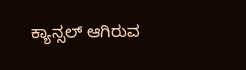ಕ್ಯಾನ್ಸಲ್ ಆಗಿರುವ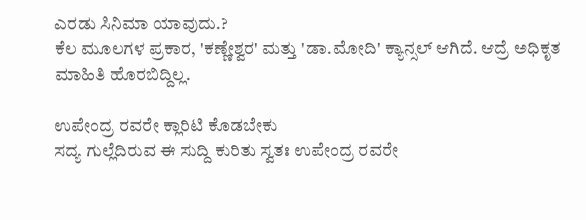ಎರಡು ಸಿನಿಮಾ ಯಾವುದು.?
ಕೆಲ ಮೂಲಗಳ ಪ್ರಕಾರ, 'ಕಣ್ಣೇಶ್ವರ' ಮತ್ತು 'ಡಾ.ಮೋದಿ' ಕ್ಯಾನ್ಸಲ್ ಆಗಿದೆ. ಆದ್ರೆ ಅಧಿಕೃತ ಮಾಹಿತಿ ಹೊರಬಿದ್ದಿಲ್ಲ.

ಉಪೇಂದ್ರ ರವರೇ ಕ್ಲಾರಿಟಿ ಕೊಡಬೇಕು
ಸದ್ಯ ಗುಲ್ಲೆದಿರುವ ಈ ಸುದ್ದಿ ಕುರಿತು ಸ್ವತಃ ಉಪೇಂದ್ರ ರವರೇ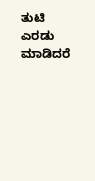ತುಟಿ ಎರಡು ಮಾಡಿದರೆ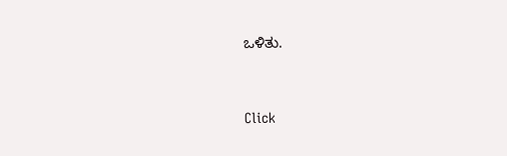ಒಳಿತು.


Click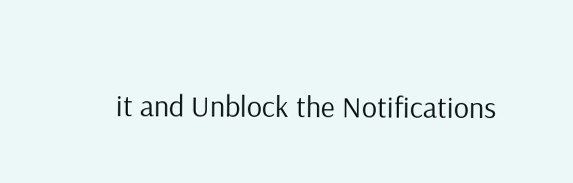it and Unblock the Notifications